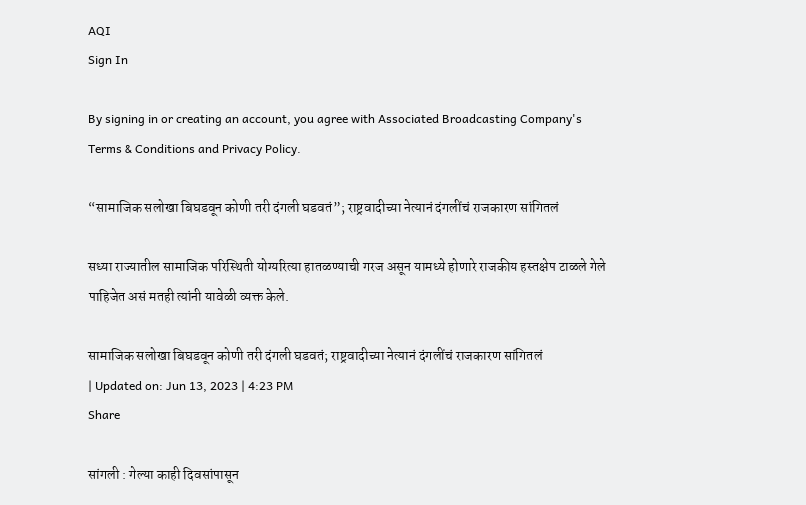AQI
Sign In

By signing in or creating an account, you agree with Associated Broadcasting Company's Terms & Conditions and Privacy Policy.

“सामाजिक सलोखा बिघडवून कोणी तरी दंगली घडवतं”; राष्ट्रवादीच्या नेत्यानं दंगलींचं राजकारण सांगितलं

सध्या राज्यातील सामाजिक परिस्थिती योग्यरित्या हातळण्याची गरज असून यामध्ये होणारे राजकीय हस्तक्षेप टाळले गेले पाहिजेत असं मतही त्यांनी यावेळी व्यक्त केले.

सामाजिक सलोखा बिघडवून कोणी तरी दंगली घडवतं; राष्ट्रवादीच्या नेत्यानं दंगलींचं राजकारण सांगितलं
| Updated on: Jun 13, 2023 | 4:23 PM
Share

सांगली : गेल्या काही दिवसांपासून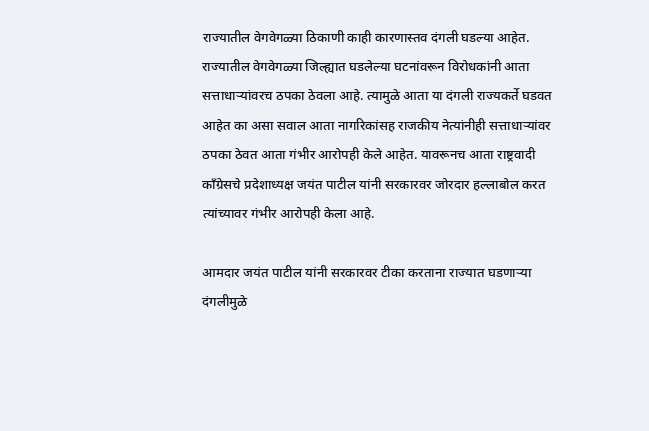राज्यातील वेगवेगळ्या ठिकाणी काही कारणास्तव दंगली घडल्या आहेत. राज्यातील वेगवेगळ्या जिल्ह्यात घडलेल्या घटनांवरून विरोधकांनी आता सत्ताधाऱ्यांवरच ठपका ठेवला आहे. त्यामुळे आता या दंगली राज्यकर्ते घडवत आहेत का असा सवाल आता नागरिकांसह राजकीय नेत्यांनीही सत्ताधाऱ्यांवर ठपका ठेवत आता गंभीर आरोपही केले आहेत. यावरूनच आता राष्ट्रवादी काँग्रेसचे प्रदेशाध्यक्ष जयंत पाटील यांनी सरकारवर जोरदार हल्लाबोल करत त्यांच्यावर गंभीर आरोपही केला आहे.

आमदार जयंत पाटील यांनी सरकारवर टीका करताना राज्यात घडणाऱ्या दंगलीमुळे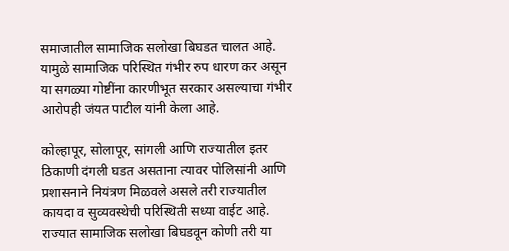समाजातील सामाजिक सलोखा बिघडत चालत आहे. यामुळे सामाजिक परिस्थित गंभीर रुप धारण कर असून या सगळ्या गोष्टींना कारणीभूत सरकार असल्याचा गंभीर आरोपही जंयत पाटील यांनी केला आहे.

कोल्हापूर, सोलापूर, सांगली आणि राज्यातील इतर ठिकाणी दंगली घडत असताना त्यावर पोलिसांनी आणि प्रशासनाने नियंत्रण मिळवले असले तरी राज्यातील कायदा व सुव्यवस्थेची परिस्थिती सध्या वाईट आहे. राज्यात सामाजिक सलोखा बिघडवून कोणी तरी या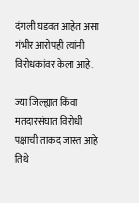दंगली घडवत आहेत असा गंभीर आरोपही त्यांनी विरोधकांवर केला आहे.

ज्या जिल्ह्यात किंवा मतदारसंघात विरोधी पक्षाची ताकद जास्त आहे तिथे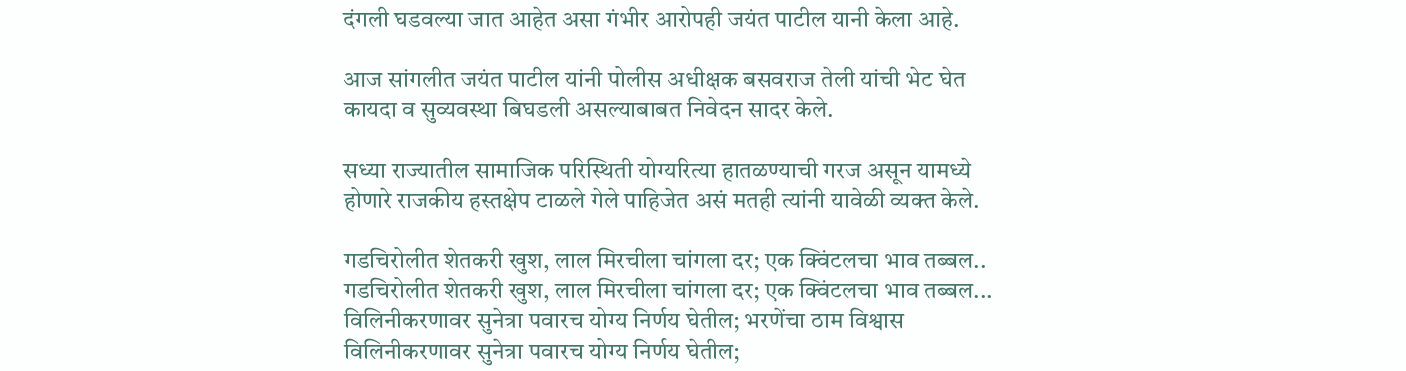दंगली घडवल्या जात आहेत असा गंभीर आरोपही जयंत पाटील यानी केला आहे.

आज सांगलीत जयंत पाटील यांनी पोलीस अधीक्षक बसवराज तेली यांची भेट घेत कायदा व सुव्यवस्था बिघडली असल्याबाबत निवेदन सादर केले.

सध्या राज्यातील सामाजिक परिस्थिती योग्यरित्या हातळण्याची गरज असून यामध्ये होणारे राजकीय हस्तक्षेप टाळले गेले पाहिजेत असं मतही त्यांनी यावेळी व्यक्त केले.

गडचिरोलीत शेतकरी खुश, लाल मिरचीला चांगला दर; एक क्विंटलचा भाव तब्बल..
गडचिरोलीत शेतकरी खुश, लाल मिरचीला चांगला दर; एक क्विंटलचा भाव तब्बल...
विलिनीकरणावर सुनेत्रा पवारच योग्य निर्णय घेतील; भरणेंचा ठाम विश्वास
विलिनीकरणावर सुनेत्रा पवारच योग्य निर्णय घेतील;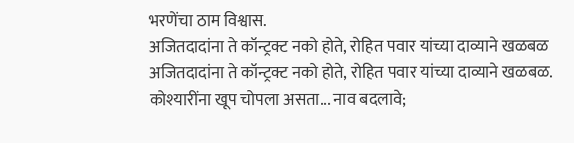भरणेंचा ठाम विश्वास.
अजितदादांना ते कॉन्ट्रक्ट नको होते, रोहित पवार यांच्या दाव्याने खळबळ
अजितदादांना ते कॉन्ट्रक्ट नको होते, रोहित पवार यांच्या दाव्याने खळबळ.
कोश्यारींना खूप चोपला असता... नाव बदलावे;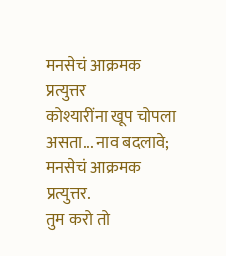मनसेचं आक्रमक प्रत्युत्तर
कोश्यारींना खूप चोपला असता... नाव बदलावे; मनसेचं आक्रमक प्रत्युत्तर.
तुम करो तो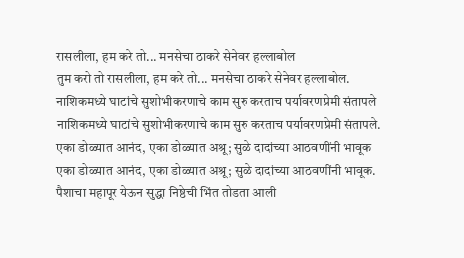रासलीला, हम करे तो... मनसेचा ठाकरे सेनेवर हल्लाबोल
तुम करो तो रासलीला, हम करे तो... मनसेचा ठाकरे सेनेवर हल्लाबोल.
नाशिकमध्ये घाटांचे सुशोभीकरणाचे काम सुरु करताच पर्यावरणप्रेमी संतापले
नाशिकमध्ये घाटांचे सुशोभीकरणाचे काम सुरु करताच पर्यावरणप्रेमी संतापले.
एका डोळ्यात आनंद, एका डोळ्यात अश्रू; सुळे दादांच्या आठवणींनी भावूक
एका डोळ्यात आनंद, एका डोळ्यात अश्रू; सुळे दादांच्या आठवणींनी भावूक.
पैशाचा महापूर येऊन सुद्धा निष्ठेची भिंत तोडता आली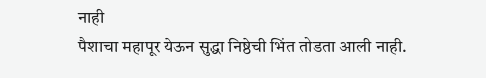नाही
पैशाचा महापूर येऊन सुद्धा निष्ठेची भिंत तोडता आली नाही.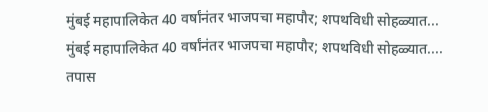मुंबई महापालिकेत 40 वर्षांनंतर भाजपचा महापौर; शपथविधी सोहळ्यात...
मुंबई महापालिकेत 40 वर्षांनंतर भाजपचा महापौर; शपथविधी सोहळ्यात....
तपास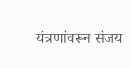यंत्रणांवरून संजय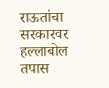राऊतांचा सरकारवर हल्लाबोल
तपास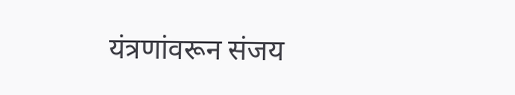यंत्रणांवरून संजय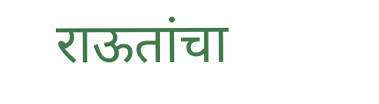राऊतांचा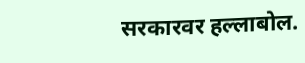सरकारवर हल्लाबोल.